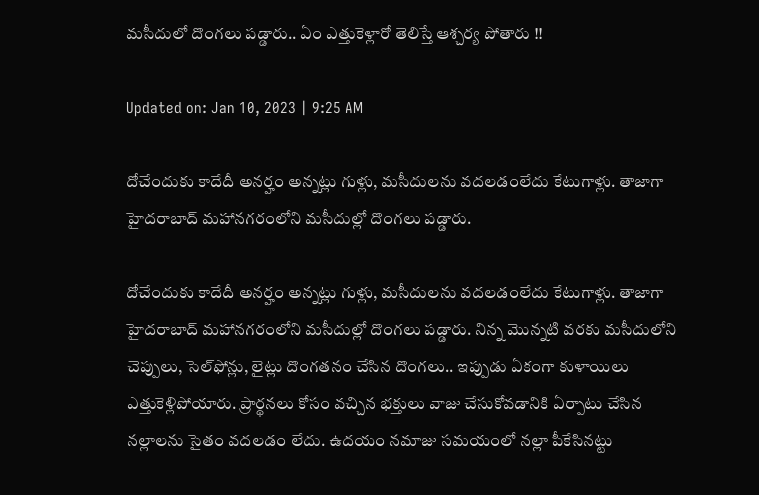మసీదులో దొంగలు పడ్డారు.. ఏం ఎత్తుకెళ్లారో తెలిస్తే ఆశ్చర్య పోతారు !!

Updated on: Jan 10, 2023 | 9:25 AM

దోచేందుకు కాదేదీ అనర్హం అన్నట్లు గుళ్లు, మసీదులను వదలడంలేదు కేటుగాళ్లు. తాజాగా హైదరాబాద్ మహానగరంలోని మసీదుల్లో దొంగలు పడ్డారు.

దోచేందుకు కాదేదీ అనర్హం అన్నట్లు గుళ్లు, మసీదులను వదలడంలేదు కేటుగాళ్లు. తాజాగా హైదరాబాద్ మహానగరంలోని మసీదుల్లో దొంగలు పడ్డారు. నిన్న మొన్నటి వరకు మసీదులోని చెప్పులు, సెల్‌ఫోన్లు, లైట్లు దొంగతనం చేసిన దొంగలు.. ఇప్పుడు ఏకంగా కుళాయిలు ఎత్తుకెళ్లిపోయారు. ప్రార్థనలు కోసం వచ్చిన భక్తులు వాజు చేసుకోవడానికి ఏర్పాటు చేసిన నల్లాలను సైతం వదలడం లేదు. ఉదయం నమాజు సమయంలో నల్లా పీకేసినట్టు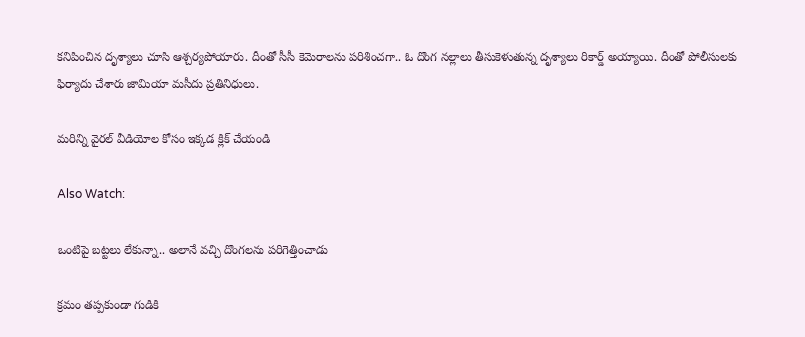కనిపించిన దృశ్యాలు చూసి ఆశ్చర్యపోయారు. దీంతో సీసీ కెమెరాలను పరిశించగా.. ఓ దొంగ నల్లాలు తీసుకెళుతున్న దృశ్యాలు రికార్డ్ అయ్యాయి. దీంతో పోలీసులకు ఫిర్యాదు చేశారు జామియా మసీదు ప్రతినిధులు.

మరిన్ని వైరల్ వీడియోల కోసం ఇక్కడ క్లిక్ చేయండి

Also Watch:

ఒంటిపై బట్టలు లేకున్నా.. అలానే వచ్చి దొంగలను పరిగెత్తించాడు

క్రమం తప్పకుండా గుడికి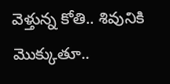వెళ్తున్న కోతి.. శివునికి మొక్కుతూ..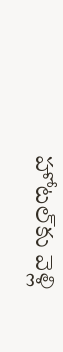హోటల్‌కు వెళ్లి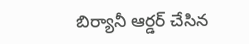బిర్యానీ ఆర్డర్‌ చేసిన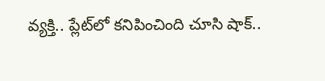వ్యక్తి.. ప్లేట్‌లో కనిపించింది చూసి షాక్‌..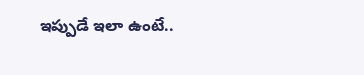ఇప్పుడే ఇలా ఉంటే..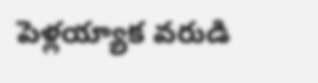పెళ్లయ్యాక వరుడి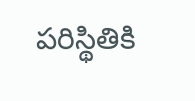పరిస్థితికి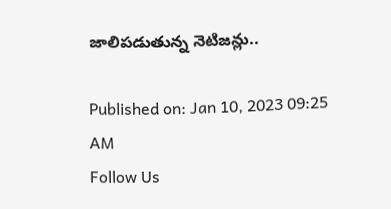జాలిపడుతున్న నెటిజన్లు..

Published on: Jan 10, 2023 09:25 AM
Follow Us